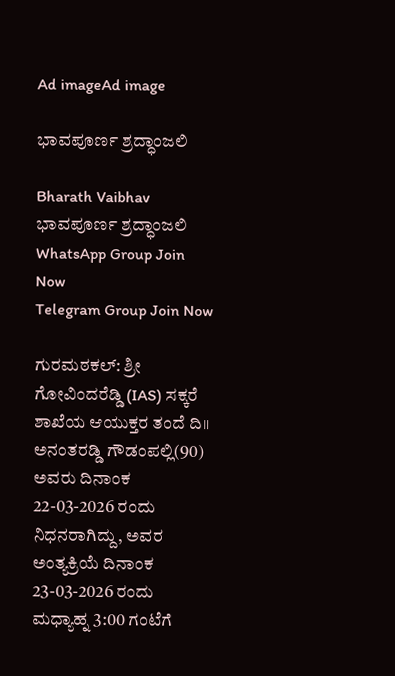Ad imageAd image

ಭಾವಪೂರ್ಣ ಶ್ರದ್ಧಾಂಜಲಿ

Bharath Vaibhav
ಭಾವಪೂರ್ಣ ಶ್ರದ್ಧಾಂಜಲಿ
WhatsApp Group Join Now
Telegram Group Join Now

ಗುರಮಠಕಲ್: ಶ್ರೀ ಗೋವಿಂದರೆಡ್ಡಿ (IAS) ಸಕ್ಕರೆ ಶಾಖೆಯ ಆಯುಕ್ತರ ತಂದೆ ದಿ॥ ಅನಂತರಡ್ಡಿ ಗೌಡಂಪಲ್ಲಿ(90) ಅವರು ದಿನಾಂಕ 22-03-2026 ರಂದು ನಿಧನರಾಗಿದ್ದು, ಅವರ ಅಂತ್ಯಕ್ರಿಯೆ ದಿನಾಂಕ 23-03-2026 ರಂದು ಮಧ್ಯಾಹ್ನ 3:00 ಗಂಟೆಗೆ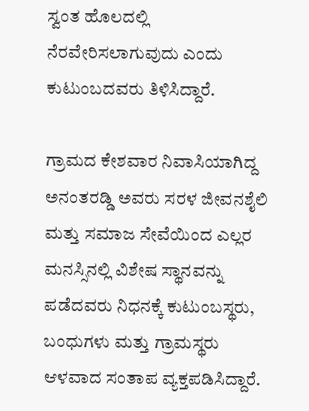ಸ್ವಂತ ಹೊಲದಲ್ಲಿ ನೆರವೇರಿಸಲಾಗುವುದು ಎಂದು ಕುಟುಂಬದವರು ತಿಳಿಸಿದ್ದಾರೆ.

ಗ್ರಾಮದ ಕೇಶವಾರ ನಿವಾಸಿಯಾಗಿದ್ದ ಅನಂತರಡ್ಡಿ ಅವರು ಸರಳ ಜೀವನಶೈಲಿ ಮತ್ತು ಸಮಾಜ ಸೇವೆಯಿಂದ ಎಲ್ಲರ ಮನಸ್ಸಿನಲ್ಲಿ ವಿಶೇಷ ಸ್ಥಾನವನ್ನು ಪಡೆದವರು ನಿಧನಕ್ಕೆ ಕುಟುಂಬಸ್ಥರು, ಬಂಧುಗಳು ಮತ್ತು ಗ್ರಾಮಸ್ಥರು ಆಳವಾದ ಸಂತಾಪ ವ್ಯಕ್ತಪಡಿಸಿದ್ದಾರೆ.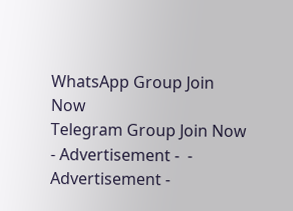WhatsApp Group Join Now
Telegram Group Join Now
- Advertisement -  - Advertisement -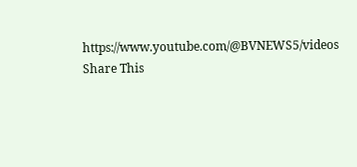https://www.youtube.com/@BVNEWS5/videos
Share This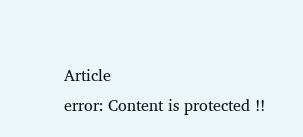Article
error: Content is protected !!